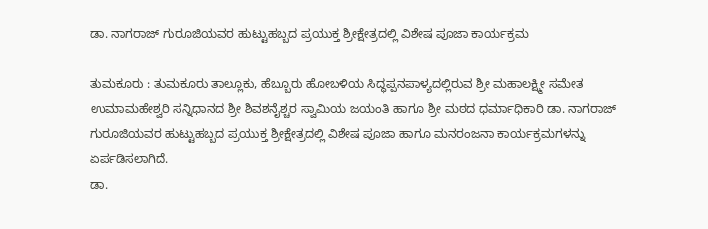ಡಾ. ನಾಗರಾಜ್ ಗುರೂಜಿಯವರ ಹುಟ್ಟುಹಬ್ಬದ ಪ್ರಯುಕ್ತ ಶ್ರೀಕ್ಷೇತ್ರದಲ್ಲಿ ವಿಶೇಷ ಪೂಜಾ ಕಾರ್ಯಕ್ರಮ

ತುಮಕೂರು : ತುಮಕೂರು ತಾಲ್ಲೂಕು, ಹೆಬ್ಬೂರು ಹೋಬಳಿಯ ಸಿದ್ಧಪ್ಪನಪಾಳ್ಯದಲ್ಲಿರುವ ಶ್ರೀ ಮಹಾಲಕ್ಷ್ಮೀ ಸಮೇತ ಉಮಾಮಹೇಶ್ವರಿ ಸನ್ನಿಧಾನದ ಶ್ರೀ ಶಿವಶನೈಶ್ಚರ ಸ್ವಾಮಿಯ ಜಯಂತಿ ಹಾಗೂ ಶ್ರೀ ಮಠದ ಧರ್ಮಾಧಿಕಾರಿ ಡಾ. ನಾಗರಾಜ್ ಗುರೂಜಿಯವರ ಹುಟ್ಟುಹಬ್ಬದ ಪ್ರಯುಕ್ತ ಶ್ರೀಕ್ಷೇತ್ರದಲ್ಲಿ ವಿಶೇಷ ಪೂಜಾ ಹಾಗೂ ಮನರಂಜನಾ ಕಾರ್ಯಕ್ರಮಗಳನ್ನು ಏರ್ಪಡಿಸಲಾಗಿದೆ.
ಡಾ.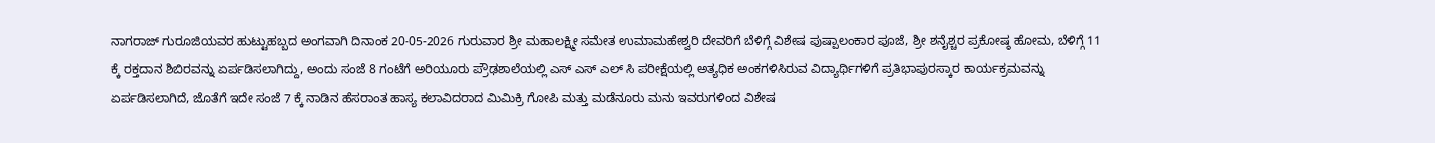ನಾಗರಾಜ್ ಗುರೂಜಿಯವರ ಹುಟ್ಟುಹಬ್ಬದ ಅಂಗವಾಗಿ ದಿನಾಂಕ 20-05-2026 ಗುರುವಾರ ಶ್ರೀ ಮಹಾಲಕ್ಷ್ಮೀ ಸಮೇತ ಉಮಾಮಹೇಶ್ವರಿ ದೇವರಿಗೆ ಬೆಳಿಗ್ಗೆ ವಿಶೇಷ ಪುಷ್ಪಾಲಂಕಾರ ಪೂಜೆ, ಶ್ರೀ ಶನೈಶ್ಚರ ಪ್ರಕೋಷ್ಠ ಹೋಮ, ಬೆಳಿಗ್ಗೆ 11 ಕ್ಕೆ ರಕ್ತದಾನ ಶಿಬಿರವನ್ನು ಏರ್ಪಡಿಸಲಾಗಿದ್ದು, ಅಂದು ಸಂಜೆ 8 ಗಂಟೆಗೆ ಅರಿಯೂರು ಪ್ರೌಢಶಾಲೆಯಲ್ಲಿ ಎಸ್ ಎಸ್ ಎಲ್ ಸಿ ಪರೀಕ್ಷೆಯಲ್ಲಿ ಅತ್ಯಧಿಕ ಅಂಕಗಳಿಸಿರುವ ವಿದ್ಯಾರ್ಥಿಗಳಿಗೆ ಪ್ರತಿಭಾಪುರಸ್ಕಾರ ಕಾರ್ಯಕ್ರಮವನ್ನು ಏರ್ಪಡಿಸಲಾಗಿದೆ, ಜೊತೆಗೆ ಇದೇ ಸಂಜೆ 7 ಕ್ಕೆ ನಾಡಿನ ಹೆಸರಾಂತ ಹಾಸ್ಯ ಕಲಾವಿದರಾದ ಮಿಮಿಕ್ರಿ ಗೋಪಿ ಮತ್ತು ಮಡೆನೂರು ಮನು ಇವರುಗಳಿಂದ ವಿಶೇಷ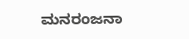ಮನರಂಜನಾ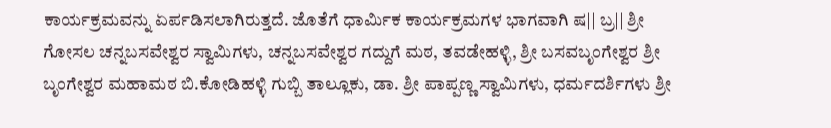ಕಾರ್ಯಕ್ರಮವನ್ನು ಏರ್ಪಡಿಸಲಾಗಿರುತ್ತದೆ. ಜೊತೆಗೆ ಧಾರ್ಮಿಕ ಕಾರ್ಯಕ್ರಮಗಳ ಭಾಗವಾಗಿ ಷ|| ಬ್ರ|| ಶ್ರೀ ಗೋಸಲ ಚನ್ನಬಸವೇಶ್ವರ ಸ್ವಾಮಿಗಳು, ಚನ್ನಬಸವೇಶ್ವರ ಗದ್ದುಗೆ ಮಠ, ತವಡೇಹಳ್ಳಿ, ಶ್ರೀ ಬಸವಬೃಂಗೇಶ್ವರ ಶ್ರೀ ಬೃಂಗೇಶ್ವರ ಮಹಾಮಠ ಬಿ.ಕೋಡಿಹಳ್ಳಿ ಗುಬ್ಬಿ ತಾಲ್ಲೂಕು, ಡಾ. ಶ್ರೀ ಪಾಪ್ಪಣ್ಣ ಸ್ವಾಮಿಗಳು, ಧರ್ಮದರ್ಶಿಗಳು ಶ್ರೀ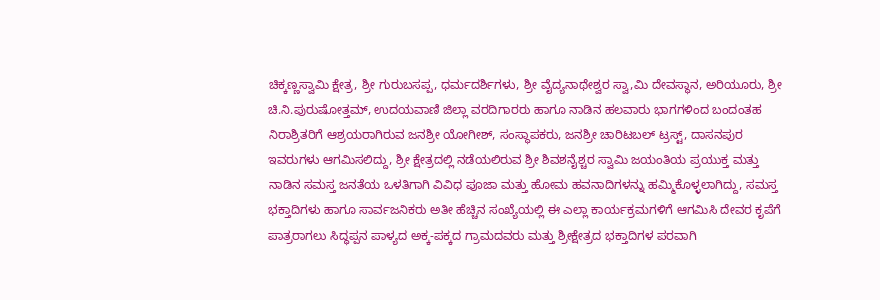ಚಿಕ್ಕಣ್ಣಸ್ವಾಮಿ ಕ್ಷೇತ್ರ, ಶ್ರೀ ಗುರುಬಸಪ್ಪ, ಧರ್ಮದರ್ಶಿಗಳು, ಶ್ರೀ ವೈದ್ಯನಾಥೇಶ್ವರ ಸ್ವಾ,ಮಿ ದೇವಸ್ಥಾನ, ಅರಿಯೂರು, ಶ್ರೀ ಚಿ.ನಿ.ಪುರುಷೋತ್ತಮ್, ಉದಯವಾಣಿ ಜಿಲ್ಲಾ ವರದಿಗಾರರು ಹಾಗೂ ನಾಡಿನ ಹಲವಾರು ಭಾಗಗಳಿಂದ ಬಂದಂತಹ ನಿರಾಶ್ರಿತರಿಗೆ ಆಶ್ರಯರಾಗಿರುವ ಜನಶ್ರೀ ಯೋಗೀಶ್, ಸಂಸ್ಥಾಪಕರು, ಜನಶ್ರೀ ಚಾರಿಟಬಲ್ ಟ್ರಸ್ಟ್, ದಾಸನಪುರ ಇವರುಗಳು ಆಗಮಿಸಲಿದ್ದು, ಶ್ರೀ ಕ್ಷೇತ್ರದಲ್ಲಿ ನಡೆಯಲಿರುವ ಶ್ರೀ ಶಿವಶನೈಶ್ಚರ ಸ್ವಾಮಿ ಜಯಂತಿಯ ಪ್ರಯುಕ್ತ ಮತ್ತು ನಾಡಿನ ಸಮಸ್ತ ಜನತೆಯ ಒಳತಿಗಾಗಿ ವಿವಿಧ ಪೂಜಾ ಮತ್ತು ಹೋಮ ಹವನಾದಿಗಳನ್ನು ಹಮ್ಮಿಕೊಳ್ಳಲಾಗಿದ್ದು, ಸಮಸ್ತ ಭಕ್ತಾದಿಗಳು ಹಾಗೂ ಸಾರ್ವಜನಿಕರು ಅತೀ ಹೆಚ್ಚಿನ ಸಂಖ್ಯೆಯಲ್ಲಿ ಈ ಎಲ್ಲಾ ಕಾರ್ಯಕ್ರಮಗಳಿಗೆ ಆಗಮಿಸಿ ದೇವರ ಕೃಪೆಗೆ ಪಾತ್ರರಾಗಲು ಸಿದ್ಧಪ್ಪನ ಪಾಳ್ಯದ ಅಕ್ಕ-ಪಕ್ಕದ ಗ್ರಾಮದವರು ಮತ್ತು ಶ್ರೀಕ್ಷೇತ್ರದ ಭಕ್ತಾದಿಗಳ ಪರವಾಗಿ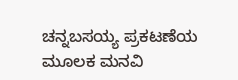ಚನ್ನಬಸಯ್ಯ ಪ್ರಕಟಣೆಯ ಮೂಲಕ ಮನವಿ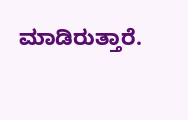ಮಾಡಿರುತ್ತಾರೆ.